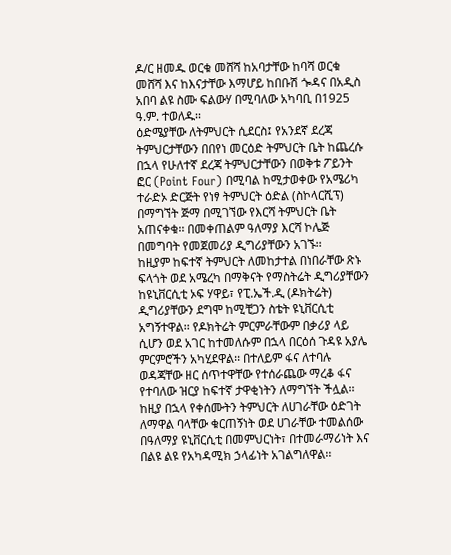ዶ/ር ዘመዱ ወርቁ መሸሻ ከአባታቸው ከባሻ ወርቁ መሸሻ እና ከእናታቸው እማሆይ ከበቡሽ ጐዳና በአዲስ አበባ ልዩ ስሙ ፍልውሃ በሚባለው አካባቢ በ1925 ዓ.ም. ተወለዱ፡፡
ዕድሜያቸው ለትምህርት ሲደርስ፤ የአንደኛ ደረጃ ትምህርታቸውን በበየነ መርዕድ ትምህርት ቤት ከጨረሱ በኋላ የሁለተኛ ደረጃ ትምህርታቸውን በወቅቱ ፖይንት ፎር (Point Four) በሚባል ከሚታወቀው የአሜሪካ ተራድኦ ድርጅት የነፃ ትምህርት ዕድል (ስኮላርሺፕ) በማግኘት ጅማ በሚገኘው የእርሻ ትምህርት ቤት አጠናቀቁ፡፡ በመቀጠልም ዓለማያ እርሻ ኮሌጅ በመግባት የመጀመሪያ ዲግሪያቸውን አገኙ፡፡
ከዚያም ከፍተኛ ትምህርት ለመከታተል በነበራቸው ጽኑ ፍላጎት ወደ አሜረካ በማቅናት የማስትሬት ዲግሪያቸውን ከዩኒቨርሲቲ ኦፍ ሃዋይ፣ የፒ.ኤች.ዲ (ዶክትሬት) ዲግሪያቸውን ደግሞ ከሚቺጋን ስቴት ዩኒቨርሲቲ አግኝተዋል፡፡ የዶክትሬት ምርምራቸውም በቃሪያ ላይ ሲሆን ወደ አገር ከተመለሱም በኋላ በርዕሰ ጉዳዩ አያሌ ምርምሮችን አካሂደዋል፡፡ በተለይም ፋና ለተባሉ ወዳጃቸው ዘር ሰጥተዋቸው የተሰራጨው ማረቆ ፋና የተባለው ዝርያ ከፍተኛ ታዋቂነትን ለማግኘት ችሏል፡፡
ከዚያ በኋላ የቀሰሙትን ትምህርት ለሀገራቸው ዕድገት ለማዋል ባላቸው ቁርጠኝነት ወደ ሀገራቸው ተመልሰው በዓለማያ ዩኒቨርሲቲ በመምህርነት፣ በተመራማሪነት እና በልዩ ልዩ የአካዳሚክ ኃላፊነት አገልግለዋል፡፡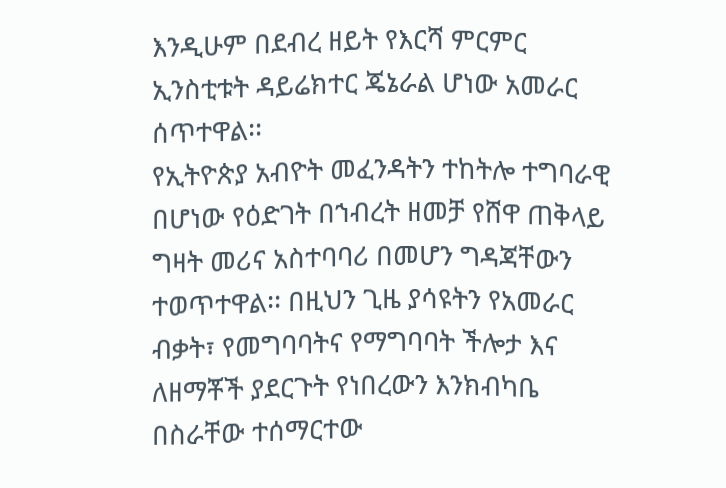እንዲሁም በደብረ ዘይት የእርሻ ምርምር ኢንስቲቱት ዳይሬክተር ጄኔራል ሆነው አመራር ሰጥተዋል፡፡
የኢትዮጵያ አብዮት መፈንዳትን ተከትሎ ተግባራዊ በሆነው የዕድገት በኀብረት ዘመቻ የሸዋ ጠቅላይ ግዛት መሪና አስተባባሪ በመሆን ግዳጃቸውን ተወጥተዋል፡፡ በዚህን ጊዜ ያሳዩትን የአመራር ብቃት፣ የመግባባትና የማግባባት ችሎታ እና ለዘማቾች ያደርጉት የነበረውን እንክብካቤ በስራቸው ተሰማርተው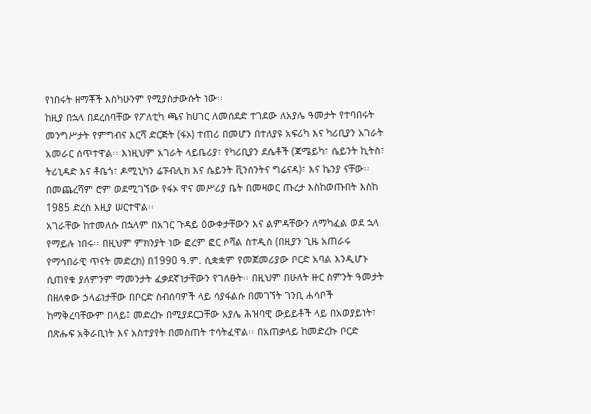የነበሩት ዘማቾች እስካሁንም የሚያስታውሱት ነው፡፡
ከዚያ በኋላ በደረሰባቸው የፖለቲካ ጫና ከሀገር ለመሰደድ ተገደው ለአያሌ ዓመታት የተባበሩት መንግሥታት የምግብና እርሻ ድርጅት (ፋኦ) ተጠሪ በመሆን በተለያዩ አፍሪካ እና ካሪቢያን አገራት አመራር ሰጥተዋል፡፡ እነዚህም አገራት ላይቤሪያ፣ የካሪቢያን ደሴቶች (ጃሜይካ፣ ሴይንት ኪትስ፣ ትሪኒዳድ እና ቶቤጎ፣ ዶሚኒካን ሬፑብሊክ እና ሴይንት ቪንሰንትና ግሬናዳ)፣ እና ኬንያ ናቸው፡፡ በመጨረሻም ሮም ወደሚገኘው የፋኦ ዋና መሥሪያ ቤት በመዛወር ጡረታ እስከወጡበት እስከ 1985 ድረስ እዚያ ሠርተዋል፡፡
አገራቸው ከተመለሱ በኋላም በአገር ጉዳይ ዕውቀታቸውን እና ልምዳቸውን ለማካፈል ወደ ኋላ የማይሉ ነበሩ፡፡ በዚህም ምክንያት ነው ፎረም ፎር ሶሻል ስተዲስ (በዚያን ጊዜ አጠራሩ የማኅበራዊ ጥናት መድረክ) በ1990 ዓ.ም. ሲቋቋም የመጀመሪያው ቦርድ አባል እንዲሆኑ ሲጠየቁ ያለምንም ማመንታት ፈቃደኛነታቸውን የገለፁት፡፡ በዚህም በሁለት ዙር ስምንት ዓመታት በዘለቀው ኃላፊነታቸው በቦርድ ስብሰባዎች ላይ ሳያፋልሱ በመገኘት ገንቢ ሐሳቦች ከማቅረባቸውም በላይ፤ መድረኩ በሚያደርጋቸው አያሌ ሕዝባዊ ውይይቶች ላይ በአወያይነት፣ በጽሑፍ አቅራቢነት እና አስተያየት በመስጠት ተሳትፈዋል፡፡ በአጠቃላይ ከመድረኩ ቦርድ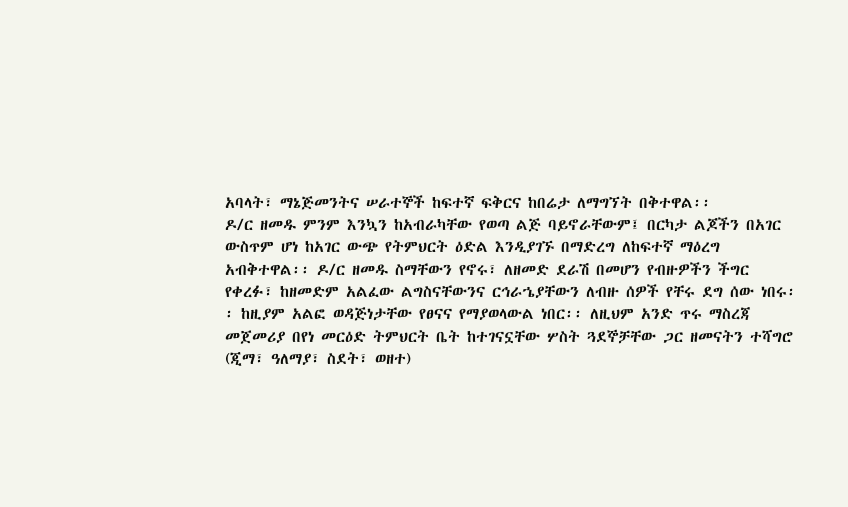አባላት፣ ማኔጅመንትና ሠራተኞች ከፍተኛ ፍቅርና ከበሬታ ለማግኘት በቅተዋል፡፡
ዶ/ር ዘመዱ ምንም እንኳን ከአብራካቸው የወጣ ልጅ ባይኖራቸውም፤ በርካታ ልጆችን በአገር ውስጥም ሆነ ከአገር ውጭ የትምህርት ዕድል እንዲያገኙ በማድረግ ለከፍተኛ ማዕረግ አብቅተዋል፡፡ ዶ/ር ዘመዱ ስማቸውን የኖሩ፣ ለዘመድ ደራሽ በመሆን የብዙዎችን ችግር የቀረፉ፣ ከዘመድም አልፈው ልግስናቸውንና ርኅራኄያቸውን ለብዙ ሰዎች የቸሩ ደግ ሰው ነበሩ፡፡ ከዚያም አልፎ ወዳጅነታቸው የፀናና የማያወላውል ነበር፡፡ ለዚህም አንድ ጥሩ ማስረጃ መጀመሪያ በየነ መርዕድ ትምህርት ቤት ከተገናኗቸው ሦስት ጓደኞቻቸው ጋር ዘመናትን ተሻግሮ (ጂማ፣ ዓለማያ፣ ስደት፣ ወዘተ)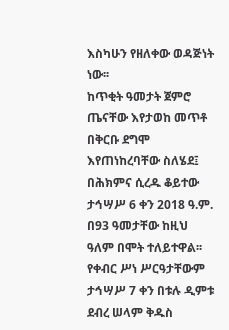እስካሁን የዘለቀው ወዳጅነት ነው፡፡
ከጥቂት ዓመታት ጀምሮ ጤናቸው እየታወከ መጥቶ በቅርቡ ደግሞ እየጠነከረባቸው ስለሄደ፤ በሕክምና ሲረዱ ቆይተው ታኅሣሥ 6 ቀን 2018 ዓ.ም. በ93 ዓመታቸው ከዚህ ዓለም በሞት ተለይተዋል፡፡ የቀብር ሥነ ሥርዓታቸውም ታኅሣሥ 7 ቀን በቱሉ ዲምቱ ደብረ ሠላም ቅዱስ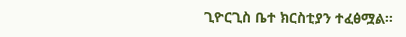ጊዮርጊስ ቤተ ክርስቲያን ተፈፅሟል፡፡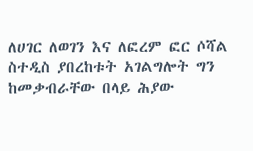ለሀገር ለወገን እና ለፎረም ፎር ሶሻል ስተዲስ ያበረከቱት አገልግሎት ግን ከመቃብራቸው በላይ ሕያው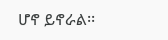ሆኖ ይኖራል፡፡